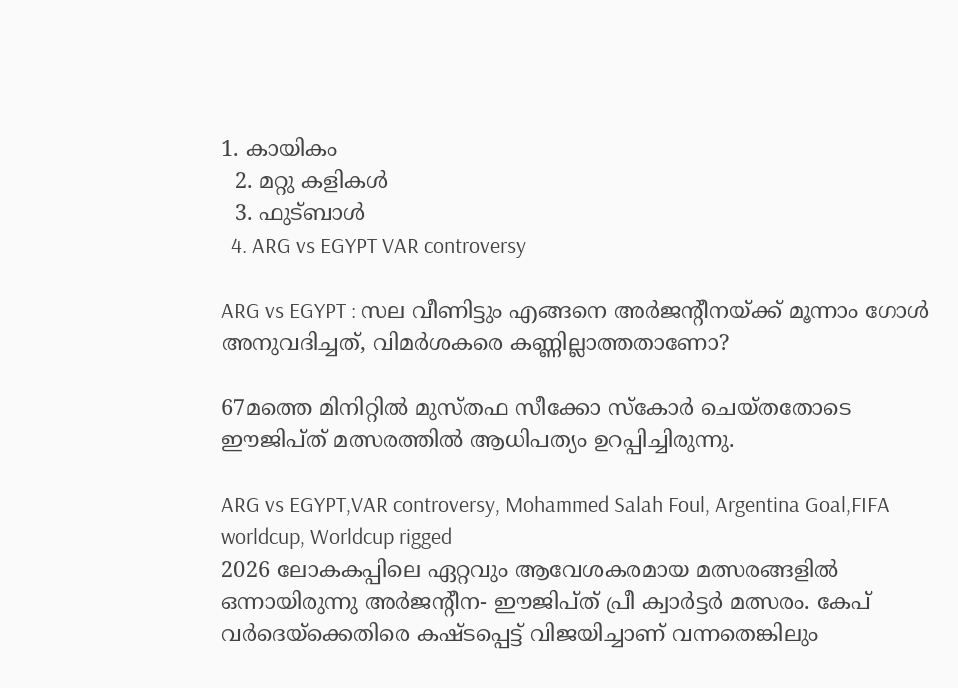1. കായികം
  2. മറ്റു കളികള്‍
  3. ഫുട്ബാള്‍
  4. ARG vs EGYPT VAR controversy

ARG vs EGYPT : സല വീണിട്ടും എങ്ങനെ അർജൻ്റീനയ്ക്ക് മൂന്നാം ഗോൾ അനുവദിച്ചത്, വിമർശകരെ കണ്ണില്ലാത്തതാണോ?

67മത്തെ മിനിറ്റില്‍ മുസ്തഫ സീക്കോ സ്‌കോര്‍ ചെയ്തതോടെ ഈജിപ്ത് മത്സരത്തില്‍ ആധിപത്യം ഉറപ്പിച്ചിരുന്നു.

ARG vs EGYPT,VAR controversy, Mohammed Salah Foul, Argentina Goal,FIFA worldcup, Worldcup rigged
2026 ലോകകപ്പിലെ ഏറ്റവും ആവേശകരമായ മത്സരങ്ങളില്‍ ഒന്നായിരുന്നു അര്‍ജന്റീന- ഈജിപ്ത് പ്രീ ക്വാര്‍ട്ടര്‍ മത്സരം. കേപ് വര്‍ദെയ്‌ക്കെതിരെ കഷ്ടപ്പെട്ട് വിജയിച്ചാണ് വന്നതെങ്കിലും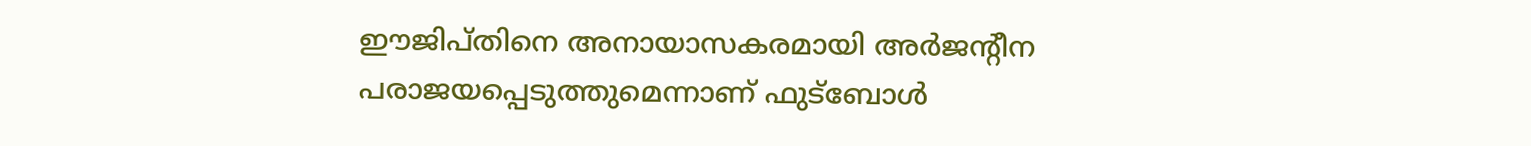ഈജിപ്തിനെ അനായാസകരമായി അര്‍ജന്റീന പരാജയപ്പെടുത്തുമെന്നാണ് ഫുട്‌ബോള്‍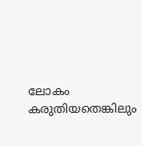ലോകം കരുതിയതെങ്കിലും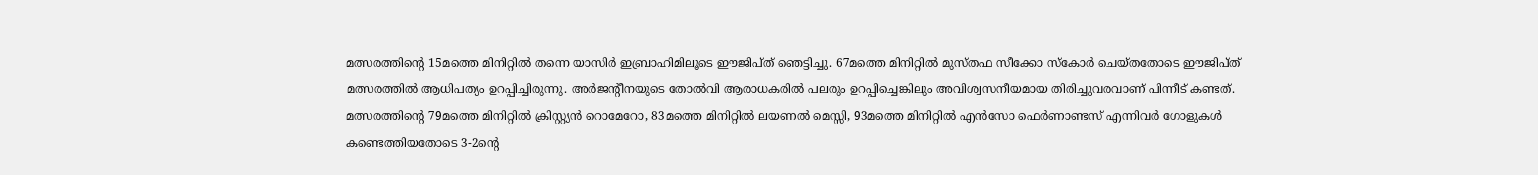മത്സരത്തിന്റെ 15മത്തെ മിനിറ്റില്‍ തന്നെ യാസിര്‍ ഇബ്രാഹിമിലൂടെ ഈജിപ്ത് ഞെട്ടിച്ചു. 67മത്തെ മിനിറ്റില്‍ മുസ്തഫ സീക്കോ സ്‌കോര്‍ ചെയ്തതോടെ ഈജിപ്ത് മത്സരത്തില്‍ ആധിപത്യം ഉറപ്പിച്ചിരുന്നു. അര്‍ജന്റീനയുടെ തോല്‍വി ആരാധകരില്‍ പലരും ഉറപ്പിച്ചെങ്കിലും അവിശ്വസനീയമായ തിരിച്ചുവരവാണ് പിന്നീട് കണ്ടത്. മത്സരത്തിന്റെ 79മത്തെ മിനിറ്റില്‍ ക്രിസ്റ്റ്യന്‍ റൊമേറോ, 83മത്തെ മിനിറ്റില്‍ ലയണല്‍ മെസ്സി, 93മത്തെ മിനിറ്റില്‍ എന്‍സോ ഫെര്‍ണാണ്ടസ് എന്നിവര്‍ ഗോളുകള്‍ കണ്ടെത്തിയതോടെ 3-2ന്റെ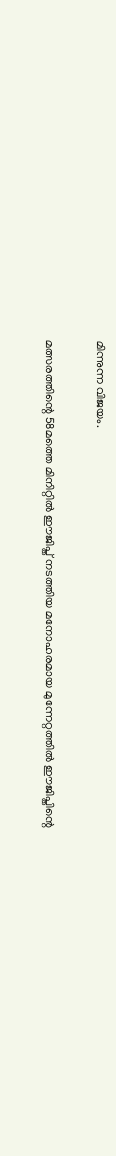മിന്നുന്ന വിജയം.

മത്സരത്തിന്റെ 58മത്തെ മിനിറ്റില്‍ ഈജിപ്ത് നടത്തിയ മനോഹരമായ മുന്നേറ്റത്തില്‍ ഈജിപ്തിന്റെ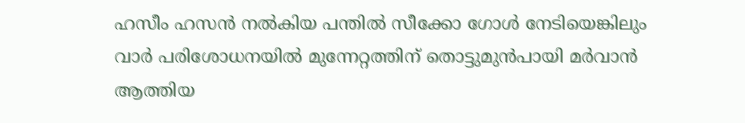ഹസീം ഹസന്‍ നല്‍കിയ പന്തില്‍ സീക്കോ ഗോള്‍ നേടിയെങ്കിലും വാര്‍ പരിശോധനയില്‍ മുന്നേറ്റത്തിന് തൊട്ടുമുന്‍പായി മര്‍വാന്‍ ആത്തിയ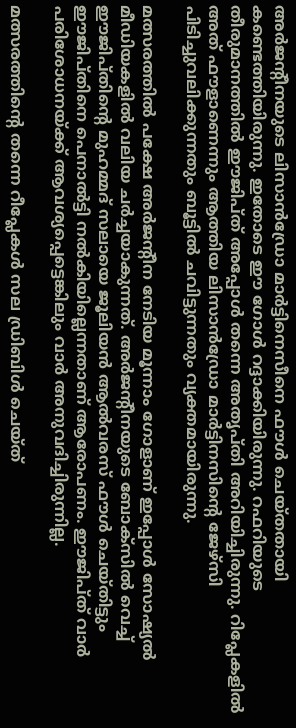അര്‍ജന്റീനയുടെ ലിസാന്‍ഡ്രോ മാര്‍ട്ടിനെസീനെ ഫൗള്‍ ചെയ്തതായി കണ്ടെത്തിയിരുന്നു. ഇതോടെ ഈ ഗോള്‍ റദ്ദാക്കിയിരുന്നു. റഫറിയുടെ തീരുമാനത്തില്‍ ഈജിപ്ത് അപ്പോള്‍ തന്നെ അതൃപ്തി അറിയിച്ചിരുന്നു. റിപ്ലേകളില്‍ അത് ഫൗളാണെന്നും ആത്തിയ ലിസാന്‍ഡ്രോ മാര്‍ട്ടിനസിന്റെ ജേഴ്‌സി പിടിച്ചുവലിക്കുന്നതും ബൂട്ടില്‍ ചവിട്ടുന്നതും വ്യക്തമായിരുന്നു.

മത്സരത്തില്‍ പക്ഷേ അര്‍ജന്റീന നേടിയ മൂന്നാം ഗോളാണ് ഇപ്പോള്‍ സോഷ്യല്‍ മീഡിയകളില്‍ വലിയ ചര്‍ച്ചയാകുന്നത്. അര്‍ജന്റീനയുടെ ബോക്‌സില്‍ വെച്ച് ഈജിപ്തിന്റെ മുഹമ്മദ് സലായെ ജൂലിയന്‍ ആല്‍വരസ് ഫൗള്‍ ചെയ്തിട്ടും ഈജിപ്തിനെ പെനാല്‍ട്ടി നല്‍കിയില്ലെന്നതാണ് ആരോപണം. ഈജിപ്ത് വാര്‍ പരിശോധനയ്ക്ക് ആവശ്യപ്പെട്ടെങ്കിലും വാര്‍ അനുവദിച്ചിരുന്നില്ല.

മത്സരത്തിന്റെ തന്നെ റീപ്ലേകള്‍ സല ഡ്രിബിള്‍ ചെയ്ത്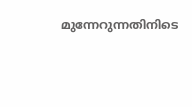മുന്നേറുന്നതിനിടെ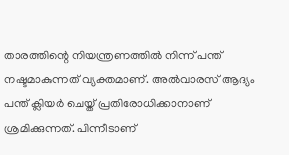താരത്തിന്റെ നിയന്ത്രണത്തില്‍ നിന്ന് പന്ത് നഷ്ടമാകുന്നത് വ്യക്തമാണ്. അല്‍വാരസ് ആദ്യം പന്ത് ക്ലിയര്‍ ചെയ്ത് പ്രതിരോധിക്കാനാണ് ശ്രമിക്കുന്നത്. പിന്നീടാണ്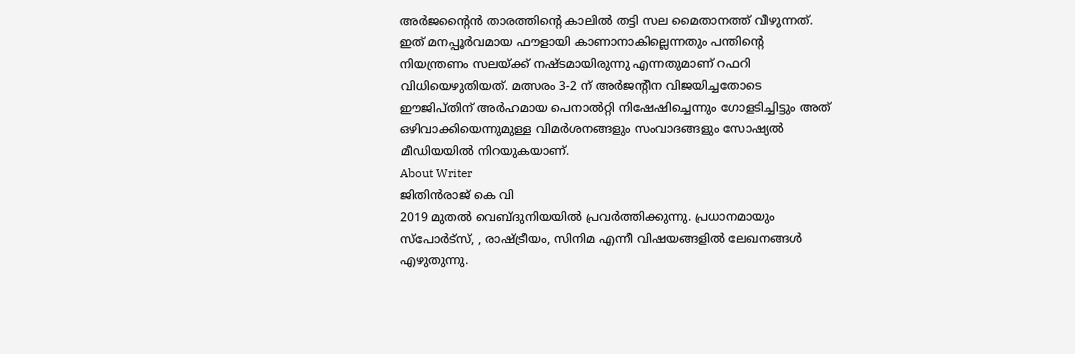അര്‍ജന്റൈന്‍ താരത്തിന്റെ കാലില്‍ തട്ടി സല മൈതാനത്ത് വീഴുന്നത്. ഇത് മനപ്പൂര്‍വമായ ഫൗളായി കാണാനാകില്ലെന്നതും പന്തിന്റെ നിയന്ത്രണം സലയ്ക്ക് നഷ്ടമായിരുന്നു എന്നതുമാണ് റഫറി വിധിയെഴുതിയത്. മത്സരം 3-2 ന് അര്‍ജന്റീന വിജയിച്ചതോടെ ഈജിപ്തിന് അര്‍ഹമായ പെനാല്‍റ്റി നിഷേഷിച്ചെന്നും ഗോളടിച്ചിട്ടും അത് ഒഴിവാക്കിയെന്നുമുള്ള വിമര്‍ശനങ്ങളും സംവാദങ്ങളും സോഷ്യല്‍ മീഡിയയില്‍ നിറയുകയാണ്.
About Writer
ജിതിൻരാജ് കെ വി
2019 മുതൽ വെബ്ദുനിയയിൽ പ്രവർത്തിക്കുന്നു. പ്രധാനമായും സ്പോർട്സ്, , രാഷ്ട്രീയം, സിനിമ എന്നീ വിഷയങ്ങളിൽ ലേഖനങ്ങൾ എഴുതുന്നു.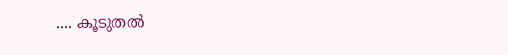.... കൂടുതല്‍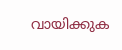വായിക്കുക